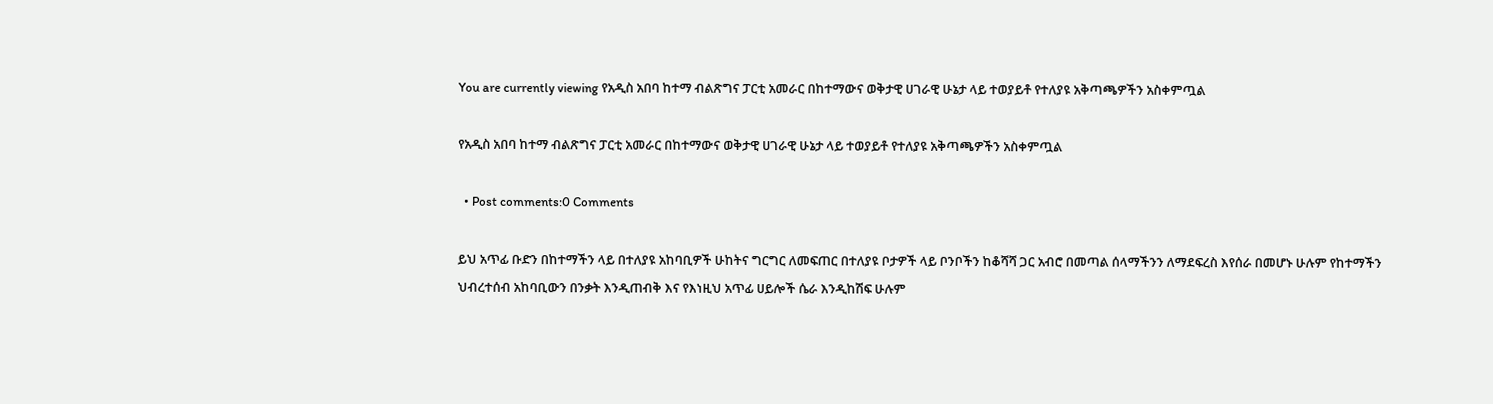You are currently viewing የአዲስ አበባ ከተማ ብልጽግና ፓርቲ አመራር በከተማውና ወቅታዊ ሀገራዊ ሁኔታ ላይ ተወያይቶ የተለያዩ አቅጣጫዎችን አስቀምጧል

የአዲስ አበባ ከተማ ብልጽግና ፓርቲ አመራር በከተማውና ወቅታዊ ሀገራዊ ሁኔታ ላይ ተወያይቶ የተለያዩ አቅጣጫዎችን አስቀምጧል

  • Post comments:0 Comments

ይህ አጥፊ ቡድን በከተማችን ላይ በተለያዩ አከባቢዎች ሁከትና ግርግር ለመፍጠር በተለያዩ ቦታዎች ላይ ቦንቦችን ከቆሻሻ ጋር አብሮ በመጣል ሰላማችንን ለማደፍረስ እየሰራ በመሆኑ ሁሉም የከተማችን ህብረተሰብ አከባቢውን በንቃት እንዲጠብቅ እና የእነዚህ አጥፊ ሀይሎች ሴራ እንዲከሽፍ ሁሉም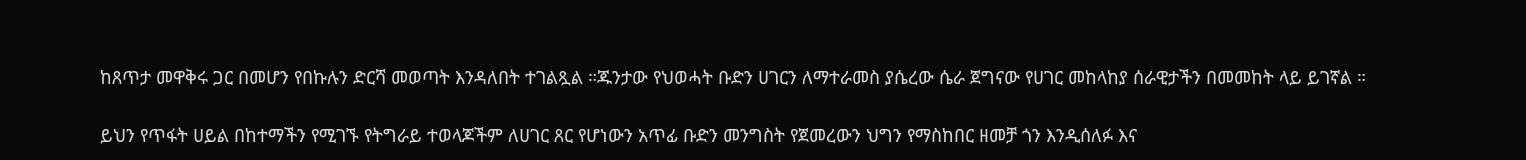ከጸጥታ መዋቅሩ ጋር በመሆን የበኩሉን ድርሻ መወጣት እንዳለበት ተገልጿል ።ጁንታው የህወሓት ቡድን ሀገርን ለማተራመስ ያሴረው ሴራ ጀግናው የሀገር መከላከያ ሰራዊታችን በመመከት ላይ ይገኛል ።

ይህን የጥፋት ሀይል በከተማችን የሚገኙ የትግራይ ተወላጆችም ለሀገር ጸር የሆነውን አጥፊ ቡድን መንግስት የጀመረውን ህግን የማስከበር ዘመቻ ጎን እንዲሰለፉ እና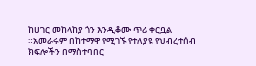ከሀገር መከላከያ ጎን እንዲቆሙ ጥሪ ቀርቧል ።አመራሩም በከተማዋ የሚገኙ የተለያዩ የህብረተሰብ ክፍሎችን በማስተባበር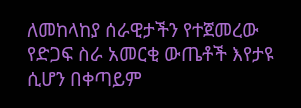ለመከላከያ ሰራዊታችን የተጀመረው የድጋፍ ስራ አመርቂ ውጤቶች እየታዩ ሲሆን በቀጣይም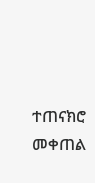ተጠናክሮ መቀጠል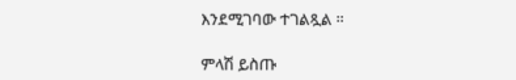እንደሚገባው ተገልጿል ።

ምላሽ ይስጡ